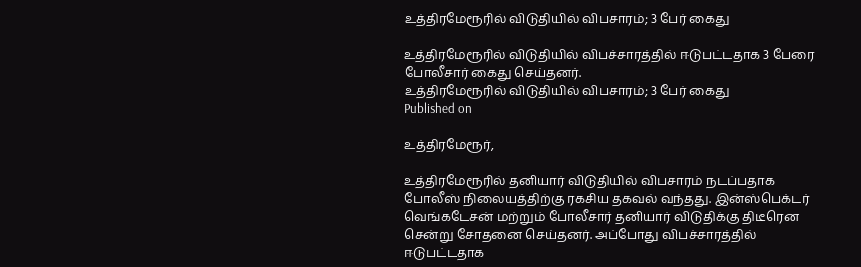உத்திரமேரூரில் விடுதியில் விபசாரம்; 3 பேர் கைது

உத்திரமேரூரில் விடுதியில் விபச்சாரத்தில் ஈடுபட்டதாக 3 பேரை போலீசார் கைது செய்தனர்.
உத்திரமேரூரில் விடுதியில் விபசாரம்; 3 பேர் கைது
Published on

உத்திரமேரூர்,

உத்திரமேரூரில் தனியார் விடுதியில் விபசாரம் நடப்பதாக போலீஸ் நிலையத்திற்கு ரகசிய தகவல் வந்தது. இன்ஸ்பெக்டர் வெங்கடேசன் மற்றும் போலீசார் தனியார் விடுதிக்கு திடீரென சென்று சோதனை செய்தனர். அப்போது விபச்சாரத்தில் ஈடுபட்டதாக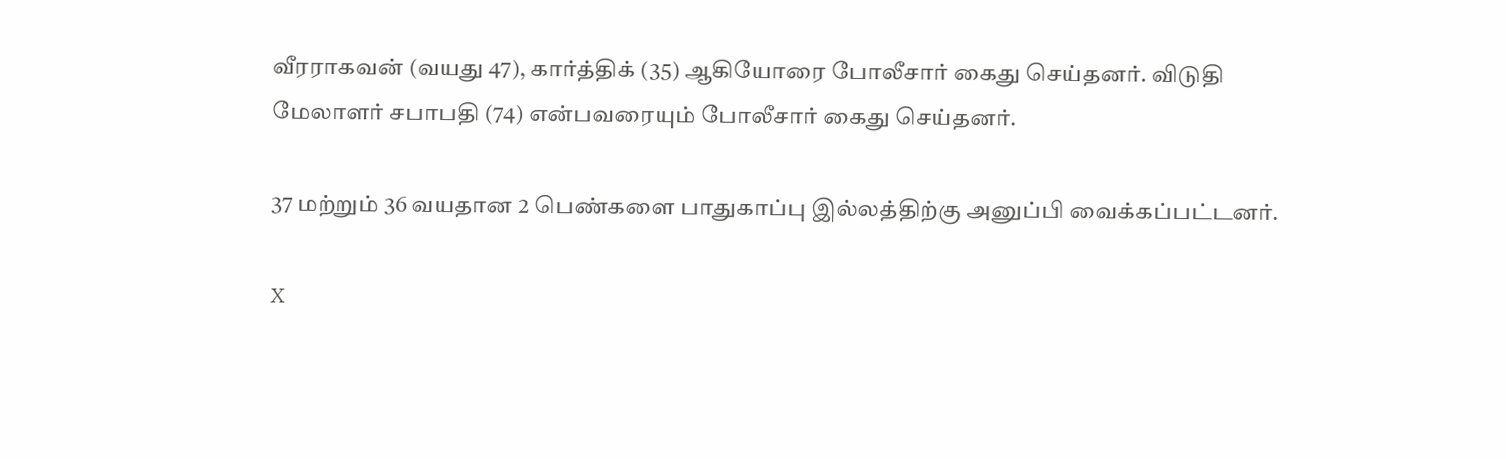வீரராகவன் (வயது 47), கார்த்திக் (35) ஆகியோரை போலீசார் கைது செய்தனர். விடுதி மேலாளர் சபாபதி (74) என்பவரையும் போலீசார் கைது செய்தனர்.

37 மற்றும் 36 வயதான 2 பெண்களை பாதுகாப்பு இல்லத்திற்கு அனுப்பி வைக்கப்பட்டனர்.

X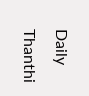Daily Thanthi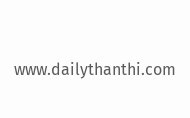www.dailythanthi.com